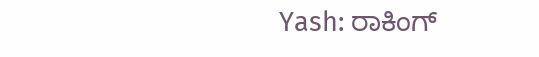Yash: ರಾಕಿಂಗ್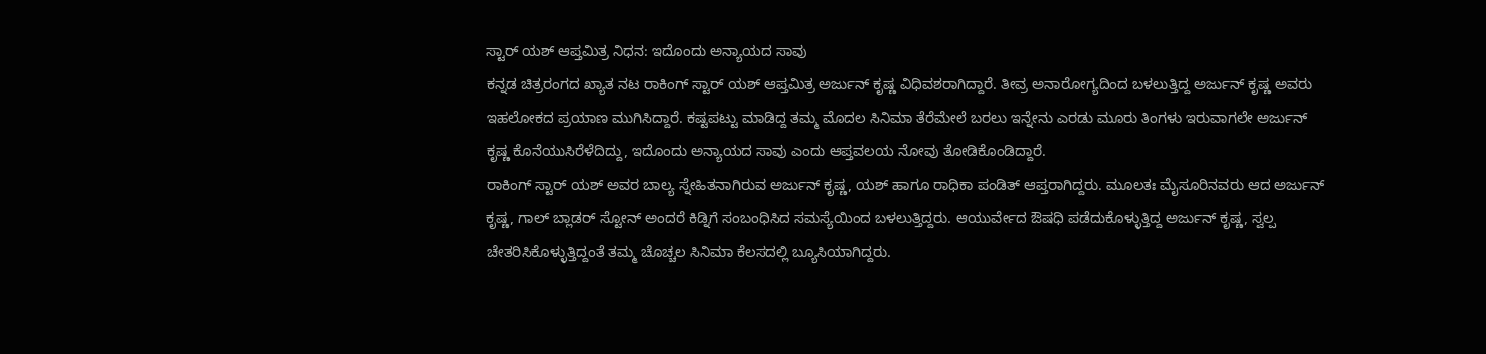ಸ್ಟಾರ್ ಯಶ್ ಆಪ್ತಮಿತ್ರ ನಿಧನ: ಇದೊಂದು ಅನ್ಯಾಯದ ಸಾವು
ಕನ್ನಡ ಚಿತ್ರರಂಗದ ಖ್ಯಾತ ನಟ ರಾಕಿಂಗ್ ಸ್ಟಾರ್ ಯಶ್ ಆಪ್ತಮಿತ್ರ ಅರ್ಜುನ್ ಕೃಷ್ಣ ವಿಧಿವಶರಾಗಿದ್ದಾರೆ. ತೀವ್ರ ಅನಾರೋಗ್ಯದಿಂದ ಬಳಲುತ್ತಿದ್ದ ಅರ್ಜುನ್ ಕೃಷ್ಣ ಅವರು ಇಹಲೋಕದ ಪ್ರಯಾಣ ಮುಗಿಸಿದ್ದಾರೆ. ಕಷ್ಟಪಟ್ಟು ಮಾಡಿದ್ದ ತಮ್ಮ ಮೊದಲ ಸಿನಿಮಾ ತೆರೆಮೇಲೆ ಬರಲು ಇನ್ನೇನು ಎರಡು ಮೂರು ತಿಂಗಳು ಇರುವಾಗಲೇ ಅರ್ಜುನ್ ಕೃಷ್ಣ ಕೊನೆಯುಸಿರೆಳೆದಿದ್ದು, ಇದೊಂದು ಅನ್ಯಾಯದ ಸಾವು ಎಂದು ಆಪ್ತವಲಯ ನೋವು ತೋಡಿಕೊಂಡಿದ್ದಾರೆ.
ರಾಕಿಂಗ್ ಸ್ಟಾರ್ ಯಶ್ ಅವರ ಬಾಲ್ಯ ಸ್ನೇಹಿತನಾಗಿರುವ ಅರ್ಜುನ್ ಕೃಷ್ಣ, ಯಶ್ ಹಾಗೂ ರಾಧಿಕಾ ಪಂಡಿತ್ ಆಪ್ತರಾಗಿದ್ದರು. ಮೂಲತಃ ಮೈಸೂರಿನವರು ಆದ ಅರ್ಜುನ್ ಕೃಷ್ಣ, ಗಾಲ್ ಬ್ಲಾಡರ್ ಸ್ಟೋನ್ ಅಂದರೆ ಕಿಡ್ನಿಗೆ ಸಂಬಂಧಿಸಿದ ಸಮಸ್ಯೆಯಿಂದ ಬಳಲುತ್ತಿದ್ದರು. ಆಯುರ್ವೇದ ಔಷಧಿ ಪಡೆದುಕೊಳ್ಳುತ್ತಿದ್ದ ಅರ್ಜುನ್ ಕೃಷ್ಣ, ಸ್ವಲ್ಪ ಚೇತರಿಸಿಕೊಳ್ಳುತ್ತಿದ್ದಂತೆ ತಮ್ಮ ಚೊಚ್ಚಲ ಸಿನಿಮಾ ಕೆಲಸದಲ್ಲಿ ಬ್ಯೂಸಿಯಾಗಿದ್ದರು.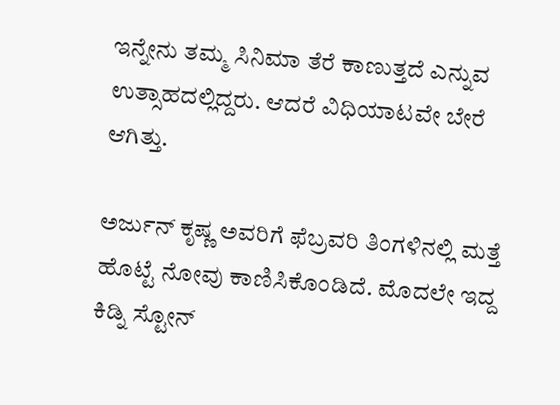ಇನ್ನೇನು ತಮ್ಮ ಸಿನಿಮಾ ತೆರೆ ಕಾಣುತ್ತದೆ ಎನ್ನುವ ಉತ್ಸಾಹದಲ್ಲಿದ್ದರು. ಆದರೆ ವಿಧಿಯಾಟವೇ ಬೇರೆ ಆಗಿತ್ತು.

ಅರ್ಜುನ್ ಕೃಷ್ಣ ಅವರಿಗೆ ಫೆಬ್ರವರಿ ತಿಂಗಳಿನಲ್ಲಿ ಮತ್ತೆ ಹೊಟ್ಟೆ ನೋವು ಕಾಣಿಸಿಕೊಂಡಿದೆ. ಮೊದಲೇ ಇದ್ದ ಕಿಡ್ನಿ ಸ್ಟೋನ್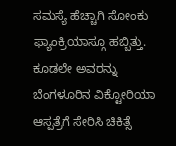ಸಮಸ್ಯೆ ಹೆಚ್ಚಾಗಿ ಸೋಂಕು ಫ್ಯಾಂಕ್ರಿಯಾಸ್ಗೂ ಹಬ್ಬಿತ್ತು. ಕೂಡಲೇ ಅವರನ್ನು ಬೆಂಗಳೂರಿನ ವಿಕ್ಟೋರಿಯಾ ಆಸ್ಪತ್ರೆಗೆ ಸೇರಿಸಿ ಚಿಕಿತ್ಸೆ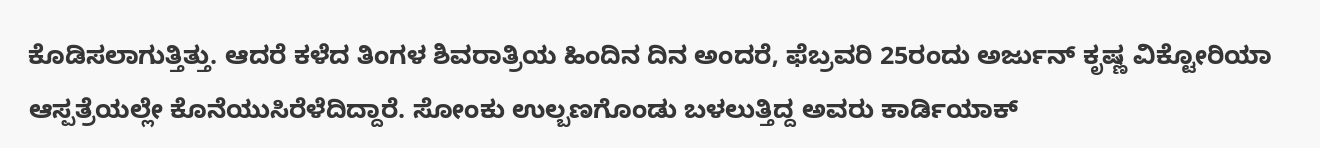ಕೊಡಿಸಲಾಗುತ್ತಿತ್ತು. ಆದರೆ ಕಳೆದ ತಿಂಗಳ ಶಿವರಾತ್ರಿಯ ಹಿಂದಿನ ದಿನ ಅಂದರೆ, ಫೆಬ್ರವರಿ 25ರಂದು ಅರ್ಜುನ್ ಕೃಷ್ಣ ವಿಕ್ಟೋರಿಯಾ ಆಸ್ಪತ್ರೆಯಲ್ಲೇ ಕೊನೆಯುಸಿರೆಳೆದಿದ್ದಾರೆ. ಸೋಂಕು ಉಲ್ಬಣಗೊಂಡು ಬಳಲುತ್ತಿದ್ದ ಅವರು ಕಾರ್ಡಿಯಾಕ್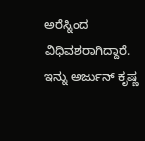ಅರೆಸ್ನಿಂದ ವಿಧಿವಶರಾಗಿದ್ದಾರೆ.
ಇನ್ನು ಅರ್ಜುನ್ ಕೃಷ್ಣ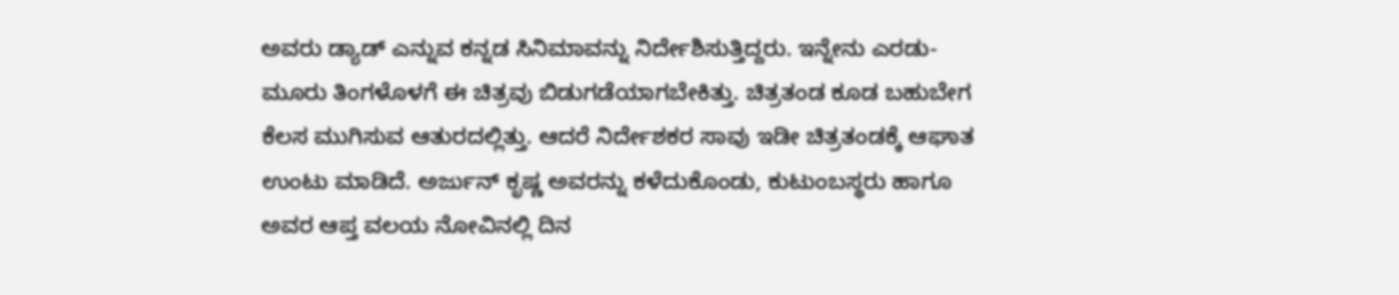ಅವರು ಡ್ಯಾಡ್ ಎನ್ನುವ ಕನ್ನಡ ಸಿನಿಮಾವನ್ನು ನಿರ್ದೇಶಿಸುತ್ತಿದ್ದರು. ಇನ್ನೇನು ಎರಡು- ಮೂರು ತಿಂಗಳೊಳಗೆ ಈ ಚಿತ್ರವು ಬಿಡುಗಡೆಯಾಗಬೇಕಿತ್ತು. ಚಿತ್ರತಂಡ ಕೂಡ ಬಹುಬೇಗ ಕೆಲಸ ಮುಗಿಸುವ ಆತುರದಲ್ಲಿತ್ತು. ಆದರೆ ನಿರ್ದೇಶಕರ ಸಾವು ಇಡೀ ಚಿತ್ರತಂಡಕ್ಕೆ ಆಘಾತ ಉಂಟು ಮಾಡಿದೆ. ಅರ್ಜುನ್ ಕೃಷ್ಣ ಅವರನ್ನು ಕಳೆದುಕೊಂಡು, ಕುಟುಂಬಸ್ಥರು ಹಾಗೂ ಅವರ ಆಪ್ತ ವಲಯ ನೋವಿನಲ್ಲಿ ದಿನ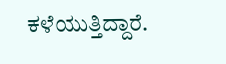ಕಳೆಯುತ್ತಿದ್ದಾರೆ.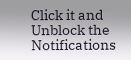Click it and Unblock the Notifications